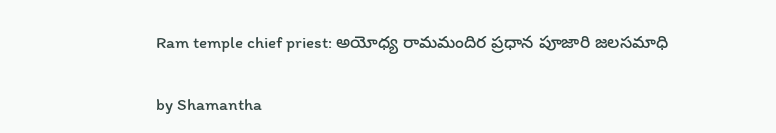Ram temple chief priest: అయోధ్య రామమందిర ప్రధాన పూజారి జలసమాధి

by Shamantha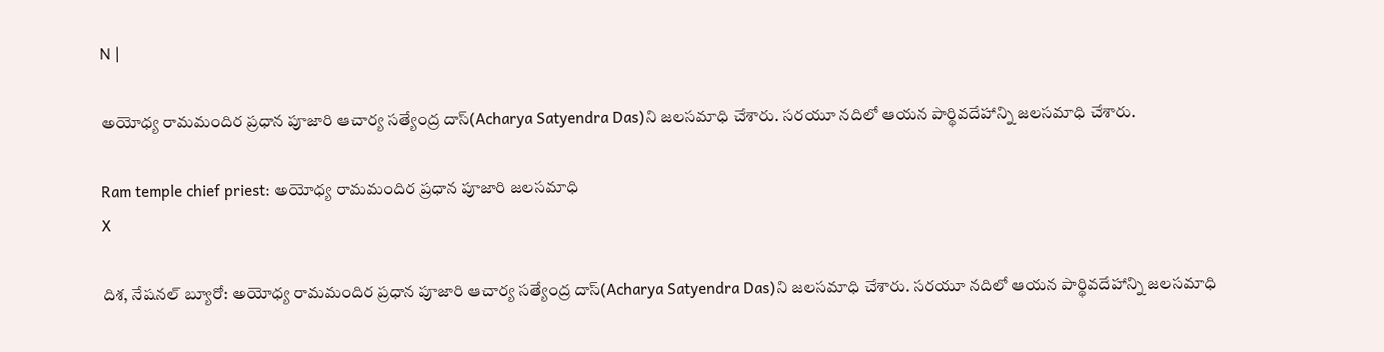N |

అయోధ్య రామమందిర ప్రధాన పూజారి ఆచార్య స‌త్యేంద్ర దాస్(Acharya Satyendra Das)ని జలసమాధి చేశారు. సరయూ నదిలో ఆయన పార్థివదేహాన్ని జలసమాధి చేశారు.

Ram temple chief priest: అయోధ్య రామమందిర ప్రధాన పూజారి జలసమాధి
X

దిశ, నేషనల్ బ్యూరో: అయోధ్య రామమందిర ప్రధాన పూజారి ఆచార్య స‌త్యేంద్ర దాస్(Acharya Satyendra Das)ని జలసమాధి చేశారు. సరయూ నదిలో ఆయన పార్థివదేహాన్ని జలసమాధి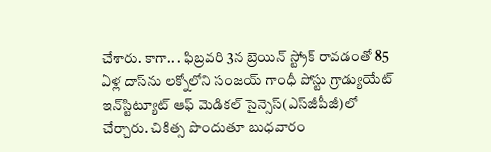చేశారు. కాగా.. . ఫిబ్రవరి 3న బ్రెయిన్‌ స్ట్రోక్‌ రావడంతో 85 ఏళ్ల దాస్‌ను ల‌క్నోలోని సంజయ్‌ గాంధీ పోస్టు గ్రాడ్యుయేట్‌ ఇన్‌స్టిట్యూట్‌ ఆఫ్‌ మెడికల్‌ సైన్సెస్‌(ఎస్‌జీపీజీ)లో చేర్చారు. చికిత్స పొందుతూ బుధవారం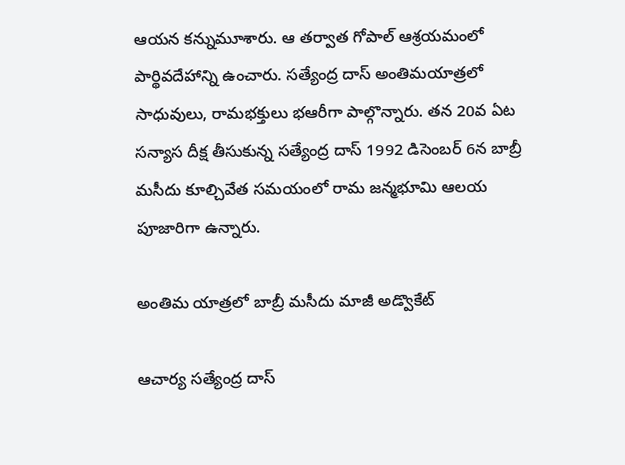ఆయన కన్నుమూశారు. ఆ తర్వాత గోపాల్ ఆశ్రయమంలో పార్థివదేహాన్ని ఉంచారు. సత్యేంద్ర దాస్ అంతిమయాత్రలో సాధువులు, రామభక్తులు భఆరీగా పాల్గొన్నారు. తన 20వ ఏట సన్యాస దీక్ష తీసుకున్న సత్యేంద్ర దాస్‌ 1992 డిసెంబర్‌ 6న బాబ్రీ మసీదు కూల్చివేత సమయంలో రామ జన్మభూమి ఆలయ పూజారిగా ఉన్నారు.

అంతిమ యాత్రలో బాబ్రీ మసీదు మాజీ అడ్వొకేట్

ఆచార్య స‌త్యేంద్ర దాస్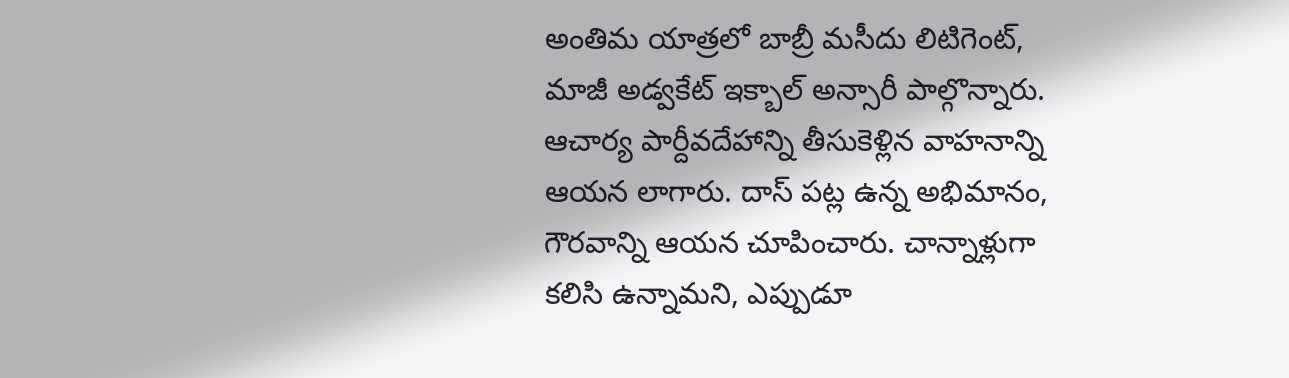అంతిమ యాత్రలో బాబ్రీ మ‌సీదు లిటిగెంట్, మాజీ అడ్వ‌కేట్ ఇక్బాల్ అన్సారీ పాల్గొన్నారు. ఆచార్య పార్దీవ‌దేహాన్ని తీసుకెళ్లిన వాహ‌నాన్ని ఆయ‌న లాగారు. దాస్ ప‌ట్ల ఉన్న అభిమానం, గౌర‌వాన్ని ఆయ‌న చూపించారు. చాన్నాళ్లుగా క‌లిసి ఉన్నామ‌ని, ఎప్పుడూ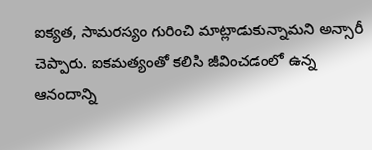ఐక్య‌త, సామ‌రస్యం గురించి మాట్లాడుకున్నామ‌ని అన్సారీ చెప్పారు. ఐకమత్యంతో క‌లిసి జీవించ‌డంలో ఉన్న ఆనందాన్ని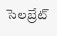సెల‌బ్రేట్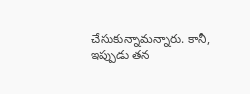చేసుకున్నామ‌న్నారు. కానీ, ఇప్పుడు త‌న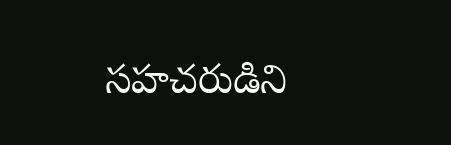స‌హ‌చ‌రుడిని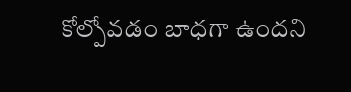కోల్పోవడం బాధగా ఉందని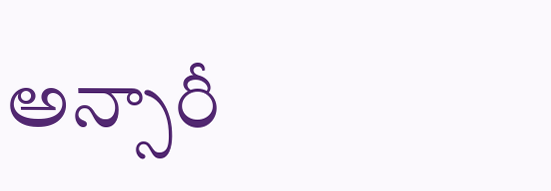అన్సారీ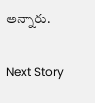అన్నారు.

Next Story